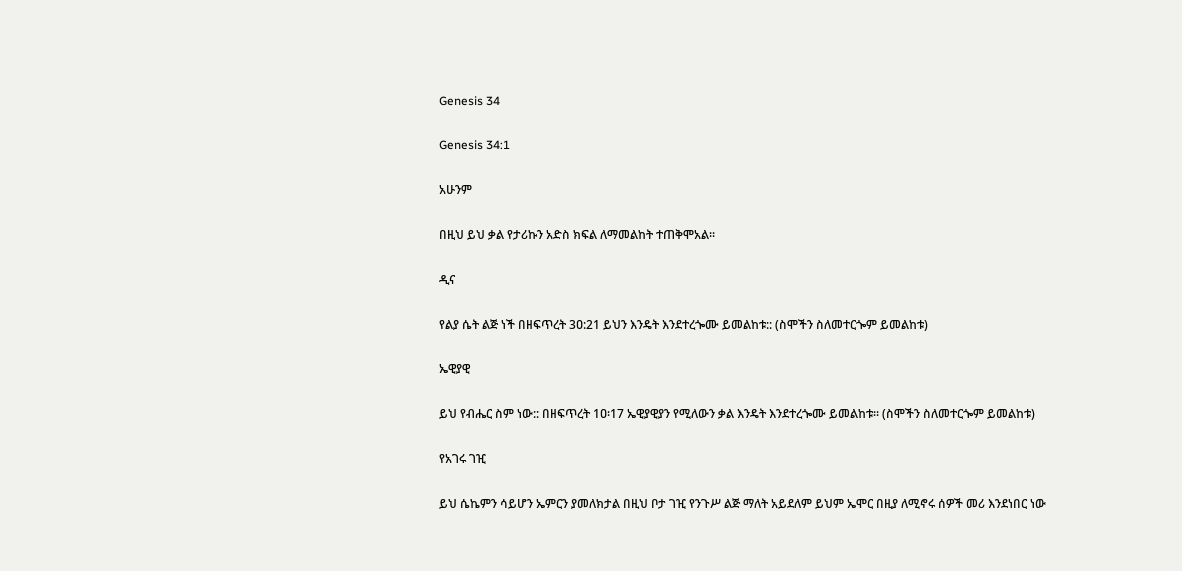Genesis 34

Genesis 34:1

አሁንም

በዚህ ይህ ቃል የታሪኩን አድስ ክፍል ለማመልከት ተጠቅሞአል፡፡

ዲና

የልያ ሴት ልጅ ነች በዘፍጥረት 3ዐ:21 ይህን እንዴት እንደተረጐሙ ይመልከቱ:: (ስሞችን ስለመተርጐም ይመልከቱ)

ኤዊያዊ

ይህ የብሔር ስም ነው:: በዘፍጥረት 1ዐ፡17 ኤዊያዊያን የሚለውን ቃል እንዴት እንደተረጐሙ ይመልከቱ፡፡ (ስሞችን ስለመተርጐም ይመልከቱ)

የአገሩ ገዢ

ይህ ሴኬምን ሳይሆን ኤምርን ያመለክታል በዚህ ቦታ ገዢ የንጉሥ ልጅ ማለት አይደለም ይህም ኤሞር በዚያ ለሚኖሩ ሰዎች መሪ እንደነበር ነው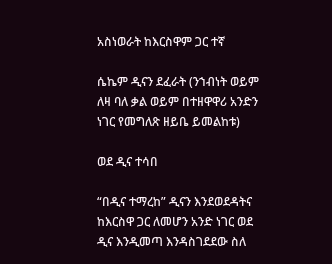አስነወራት ከእርስዋም ጋር ተኛ

ሴኬም ዲናን ደፈራት (ንኀብነት ወይም ለዛ ባለ ቃል ወይም በተዘዋዋሪ አንድን ነገር የመግለጽ ዘይቤ ይመልከቱ)

ወደ ዲና ተሳበ

“በዲና ተማረከ” ዲናን እንደወደዳትና ከእርስዋ ጋር ለመሆን አንድ ነገር ወደ ዲና እንዲመጣ እንዳስገደደው ስለ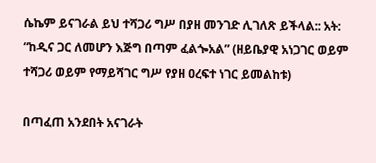ሴኬም ይናገራል ይህ ተሻጋሪ ግሥ በያዘ መንገድ ሊገለጽ ይችላል:: አት: “ከዲና ጋር ለመሆን እጅግ በጣም ፈልጐአል” (ዘይቤያዊ አነጋገር ወይም ተሻጋሪ ወይም የማይሻገር ግሥ የያዘ ዐረፍተ ነገር ይመልከቱ)

በጣፈጠ አንደበት አናገራት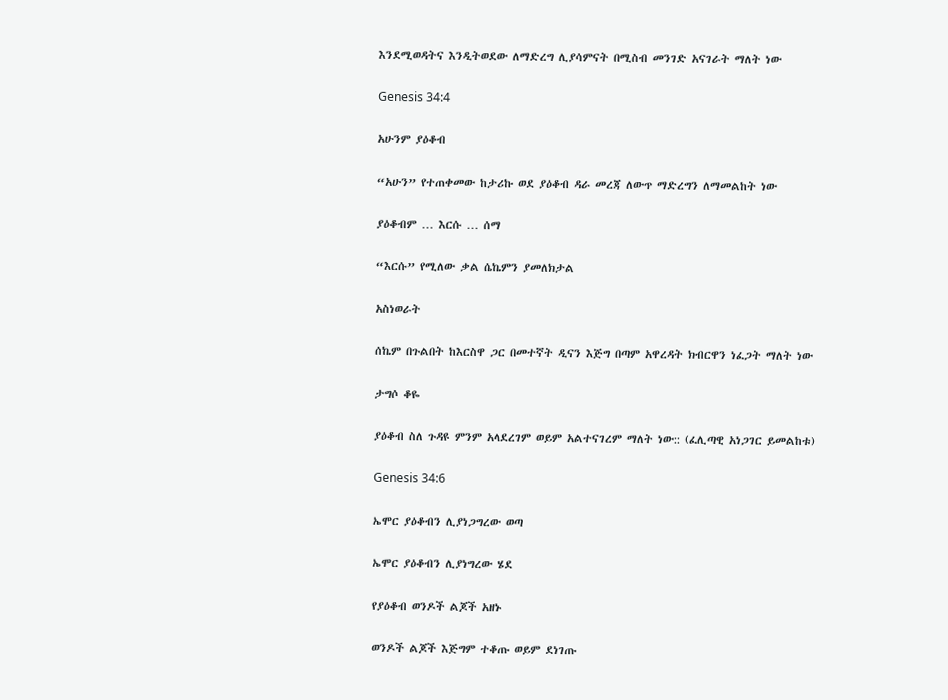እንደሚወዳትና እንዲትወደው ለማድረግ ሊያሳምናት በሚስብ መንገድ አናገራት ማለት ነው

Genesis 34:4

አሁንም ያዕቆብ

“አሁን” የተጠቀመው ከታሪኩ ወደ ያዕቆብ ዳራ መረጃ ለውጥ ማድረግን ለማመልከት ነው

ያዕቆብም … እርሱ … ሰማ

“እርሱ” የሚለው ቃል ሴኬምን ያመለክታል

አስነወራት

ሰኬም በጉልበት ከእርስዋ ጋር በመተኛት ዲናን እጅግ በጣም አዋረዳት ክብርዋን ነፈጋት ማለት ነው

ታግሶ ቆዬ

ያዕቆብ ስለ ጉዳዩ ምንም አላደረገም ወይም አልተናገረም ማለት ነው:: (ፈሊጣዊ አነጋገር ይመልከቱ)

Genesis 34:6

ኤሞር ያዕቆብን ሊያነጋግረው ወጣ

ኤሞር ያዕቆብን ሊያነግረው ሄደ

የያዕቆብ ወንዶች ልጆች አዘኑ

ወንዶች ልጆች እጅግም ተቆጡ ወይም ደነገጡ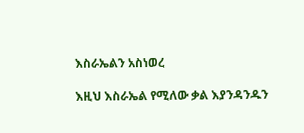እስራኤልን አስነወረ

እዚህ እስራኤል የሚለው ቃል እያንዳንዱን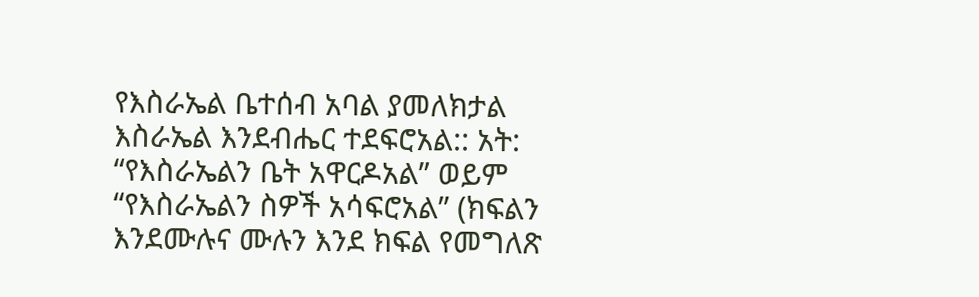የእስራኤል ቤተሰብ አባል ያመለክታል እስራኤል እንደብሔር ተደፍሮአል:: አት: “የእስራኤልን ቤት አዋርዶአል” ወይም “የእስራኤልን ስዎች አሳፍሮአል” (ክፍልን እንደሙሉና ሙሉን እንደ ክፍል የመግለጽ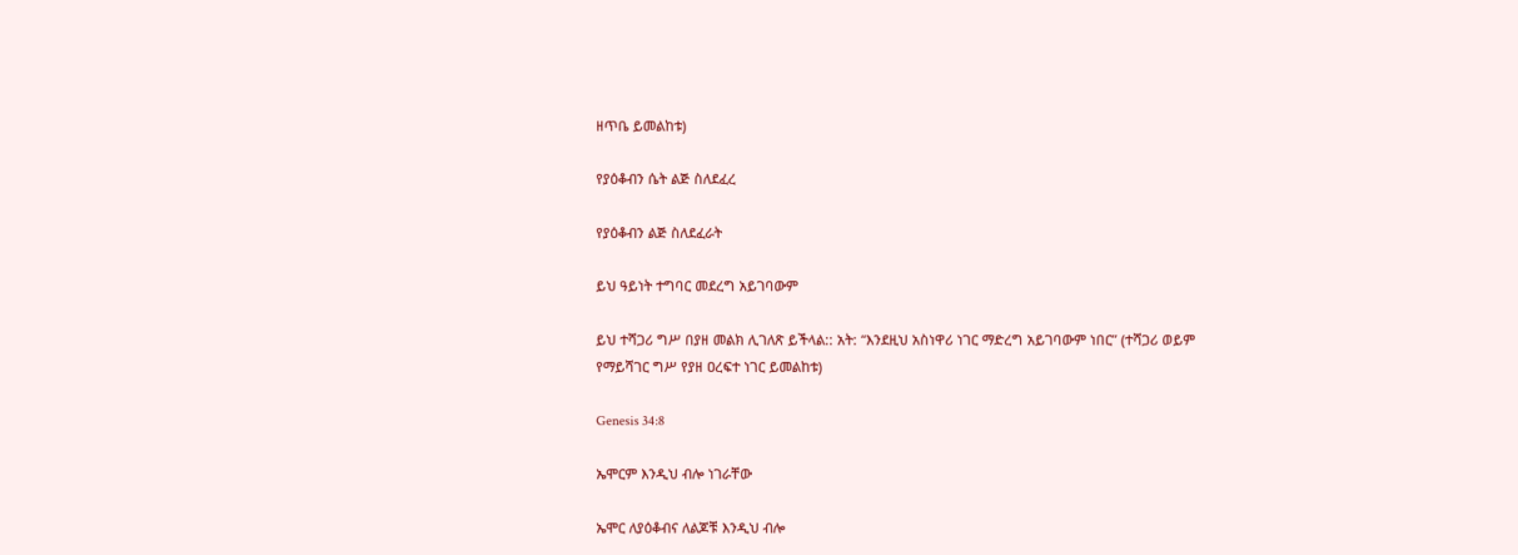ዘጥቤ ይመልከቱ)

የያዕቆብን ሴት ልጅ ስለደፈረ

የያዕቆብን ልጅ ስለደፈራት

ይህ ዓይነት ተግባር መደረግ አይገባውም

ይህ ተሻጋሪ ግሥ በያዘ መልክ ሊገለጽ ይችላል:: አት: “እንደዚህ አስነዋሪ ነገር ማድረግ አይገባውም ነበር” (ተሻጋሪ ወይም የማይሻገር ግሥ የያዘ ዐረፍተ ነገር ይመልከቱ)

Genesis 34:8

ኤሞርም እንዲህ ብሎ ነገራቸው

ኤሞር ለያዕቆብና ለልጆቹ እንዲህ ብሎ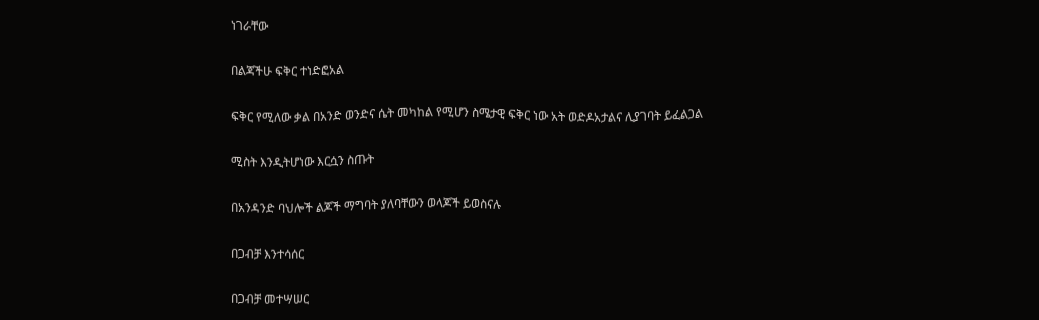ነገራቸው

በልጃችሁ ፍቅር ተነድፎአል

ፍቅር የሚለው ቃል በአንድ ወንድና ሴት መካከል የሚሆን ስሜታዊ ፍቅር ነው አት ወድዶአታልና ሊያገባት ይፈልጋል

ሚስት እንዲትሆነው እርሷን ስጡት

በአንዳንድ ባህሎች ልጆች ማግባት ያለባቸውን ወላጆች ይወስናሉ

በጋብቻ እንተሳሰር

በጋብቻ መተሣሠር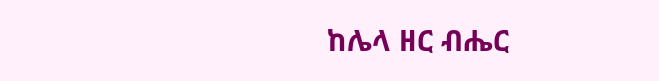ከሌላ ዘር ብሔር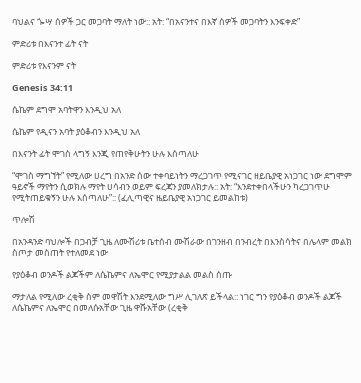ባህልና ጐሣ ሰዎች ጋር መጋባት ማለት ነው:: አት: “በአናንተና በእኛ ሰዎች መጋባትን እንፍቀድ”

ምድሪቱ በእናንተ ፊት ናት

ምድሪቱ የእናንም ናት

Genesis 34:11

ሴኬም ደግሞ አባትዋን እንዲህ አለ

ሴኬም የዲናን አባት ያዕቆብን እንዲህ አለ

በእናንት ፊት ሞገስ ላግኝ እንጂ የጠየቅሁትን ሁሉ እሰጣለሁ

“ሞገስ ማግኘት” የሚለው ሀረግ በአንድ ሰው ተቀባይነትን ማረጋገጥ የሚናገር ዘይቤያዊ አነጋገር ነው ደግሞም ዓይኖች ማየትን ሲወክሉ ማየት ሀሳብን ወይም ፍረጃን ያመለክታሉ:: አት: “እንደተቀበላችሁን ካረጋገጥሁ የሚትጠይቁኝን ሁሉ እሰጣለሁ”:: (ፈሊጣዊና ዜይቤያዊ አነጋገር ይመልከቱ)

ጥሎሽ

በአንዳንድ ባህሎች በጋብቻ ጊዜ ለሙሽሪቱ ቤተሰብ ሙሽራው በገንዘብ በንብረት በእንስሳትና በሌላም መልክ ስጦታ መስጠት የተለመደ ነው

የያዕቆብ ወንዶች ልጆችም ለሴኬምና ለኤሞር የሚያታልል መልስ ሰጡ

ማታለል የሚለው ረቂቅ ስም መዋሽት እንደሚለው ግሥ ሊገለጽ ይችላል:: ነገር ግን የያዕቆብ ወንዶች ልጆች ለሴኬምና ለኤሞር በመለሱአቸው ጊዜ ዋሹአቸው (ረቂቅ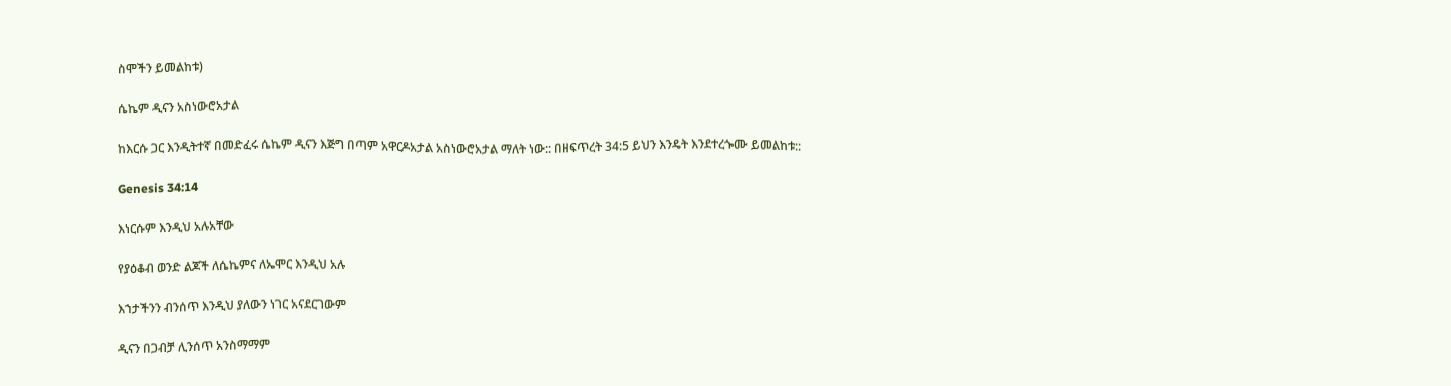ስሞችን ይመልከቱ)

ሴኬም ዲናን አስነውሮአታል

ከእርሱ ጋር እንዲትተኛ በመድፈሩ ሴኬም ዲናን እጅግ በጣም አዋርዶአታል አስነውሮአታል ማለት ነው:: በዘፍጥረት 34:5 ይህን እንዴት እንደተረጐሙ ይመልከቱ::

Genesis 34:14

እነርሱም እንዲህ አሉአቸው

የያዕቆብ ወንድ ልጆች ለሴኬምና ለኤሞር እንዲህ አሉ

እኀታችንን ብንሰጥ እንዲህ ያለውን ነገር አናደርገውም

ዲናን በጋብቻ ሊንሰጥ አንስማማም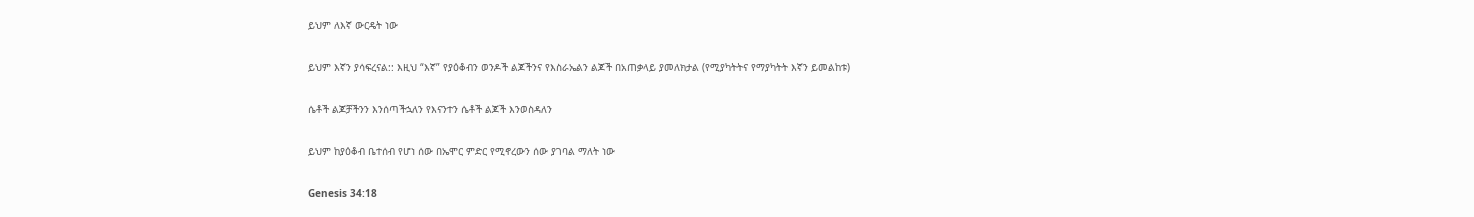ይህም ለእኛ ውርዴት ነው

ይህም እኛን ያሳፍረናል:: እዚህ “እኛ” የያዕቆብን ወንዶች ልጆችንና የእስራኤልን ልጆች በአጠቃላይ ያመለክታል (የሚያካትትና የማያካትት እኛን ይመልከቱ)

ሴቶች ልጆቻችንን እንሰጣችኋለን የእናንተን ሴቶች ልጆች እንወስዳለን

ይህም ከያዕቆብ ቤተሰብ የሆነ ሰው በኤሞር ምድር የሚኖረውን ሰው ያገባል ማለት ነው

Genesis 34:18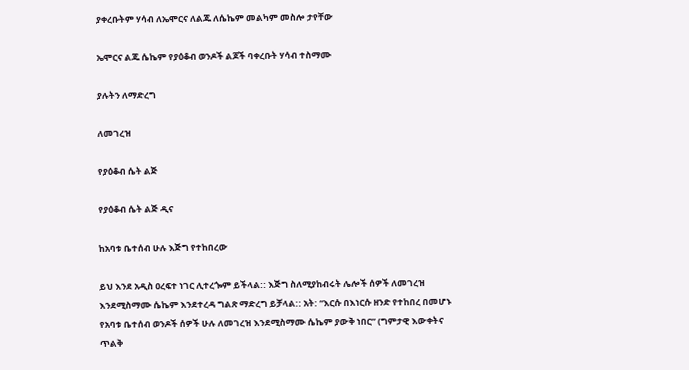ያቀረቡትም ሃሳብ ለኤሞርና ለልጁ ለሴኬም መልካም መስሎ ታየቸው

ኤሞርና ልጁ ሴኬም የያዕቆብ ወንዶች ልጆች ባቀረቡት ሃሳብ ተስማሙ

ያሉትን ለማድረግ

ለመገረዝ

የያዕቆብ ሴት ልጅ

የያዕቆብ ሴት ልጅ ዲና

ከአባቱ ቤተሰብ ሁሉ እጅግ የተከበረው

ይህ እንደ አዲስ ዐረፍተ ነገር ሊተረጐም ይችላል:: እጅግ ስለሚያከብሩት ሌሎች ሰዎች ለመገረዝ እንደሚስማሙ ሴኬም እንደተረዳ ግልጽ ማድረግ ይቻላል:: አት: “እርሱ በእነርሱ ዘንድ የተከበረ በመሆኑ የአባቱ ቤተሰብ ወንዶች ሰዎች ሁሉ ለመገረዝ እንደሚስማሙ ሴኬም ያውቅ ነበር” (ግምታዊ እውቀትና ጥልቅ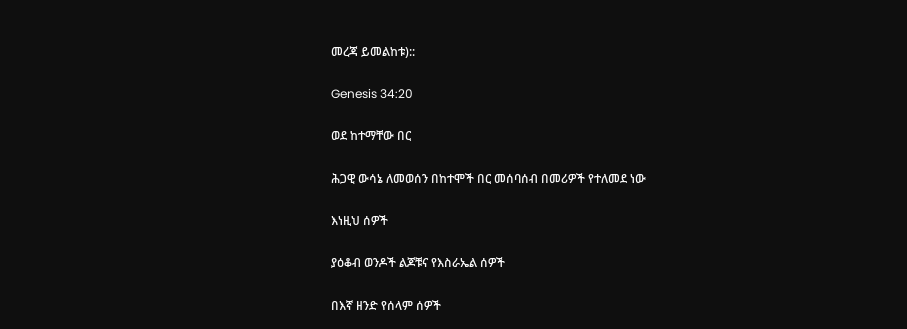መረጃ ይመልከቱ)::

Genesis 34:20

ወደ ከተማቸው በር

ሕጋዊ ውሳኔ ለመወሰን በከተሞች በር መሰባሰብ በመሪዎች የተለመደ ነው

እነዚህ ሰዎች

ያዕቆብ ወንዶች ልጆቹና የእስራኤል ሰዎች

በእኛ ዘንድ የሰላም ሰዎች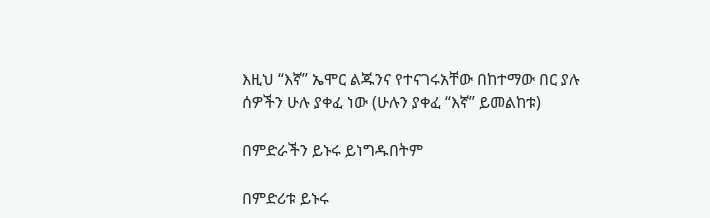እዚህ “እኛ” ኤሞር ልጁንና የተናገሩአቸው በከተማው በር ያሉ ሰዎችን ሁሉ ያቀፈ ነው (ሁሉን ያቀፈ “እኛ” ይመልከቱ)

በምድራችን ይኑሩ ይነግዱበትም

በምድሪቱ ይኑሩ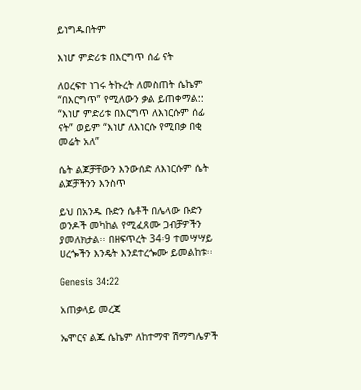ይነግዱበትም

እነሆ ምድሪቱ በእርግጥ ሰፊ ናት

ለዐረፍተ ነገሩ ትኩረት ለመስጠት ሴኬም “በእርግጥ” የሚለውን ቃል ይጠቀማል:: “እነሆ ምድሪቱ በእርግጥ ለእነርሱም ሰፊ ናት” ወይም “እነሆ ለእነርሱ የሚበቃ በቂ መሬት አለ”

ሴት ልጆቻቸውን እንውሰድ ለእነርሱም ሴት ልጆቻችንን እንስጥ

ይህ በአንዱ ቡድን ሴቶች በሌላው ቡድን ወንዶች መካከል የሚፈጸሙ ጋብቻዎችን ያመለክታል፡፡ በዘፍጥረት 34፡9 ተመሣሣይ ሀረጐችን እንዴት እንደተረጐሙ ይመልከቱ፡፡

Genesis 34:22

አጠቃላይ መረጃ

ኤሞርና ልጁ ሴኬም ለከተማዋ ሽማግሌዎች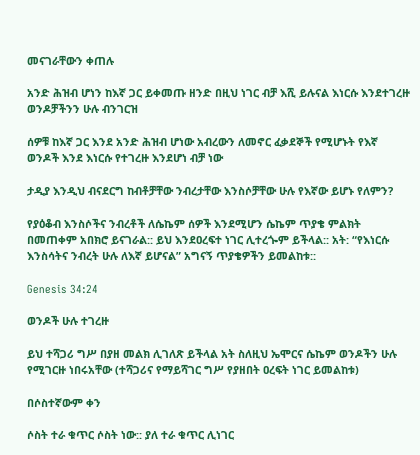መናገራቸውን ቀጠሉ

አንድ ሕዝብ ሆነን ከእኛ ጋር ይቀመጡ ዘንድ በዚህ ነገር ብቻ እሺ ይሉናል እነርሱ እንደተገረዙ ወንዶቻችንን ሁሉ ብንገርዝ

ሰዎቹ ከእኛ ጋር እንደ አንድ ሕዝብ ሆነው አብረውን ለመኖር ፈቃደኞች የሚሆኑት የእኛ ወንዶች እንደ እነርሱ የተገረዙ እንደሆነ ብቻ ነው

ታዲያ እንዲህ ብናደርግ ከብቶቻቸው ንብረታቸው እንስሶቻቸው ሁሉ የእኛው ይሆኑ የለምን?

የያዕቆብ እንስሶችና ንብረቶች ለሴኬም ሰዎች እንደሚሆን ሴኬም ጥያቄ ምልክት በመጠቀም አበክሮ ይናገራል:: ይህ እንደዐረፍተ ነገር ሊተረጐም ይችላል:: አት: “የእነርሱ እንስሳትና ንብረት ሁሉ ለእኛ ይሆናል” አግናኝ ጥያቄዎችን ይመልከቱ::

Genesis 34:24

ወንዶች ሁሉ ተገረዙ

ይህ ተሻጋሪ ግሥ በያዘ መልክ ሊገለጽ ይችላል አት ስለዚህ ኤሞርና ሴኬም ወንዶችን ሁሉ የሚገርዙ ነበሩአቸው (ተሻጋሪና የማይሻገር ግሥ የያዘበት ዐረፍት ነገር ይመልከቱ)

በሶስተኛውም ቀን

ሶስት ተራ ቁጥር ሶስት ነው:: ያለ ተራ ቁጥር ሊነገር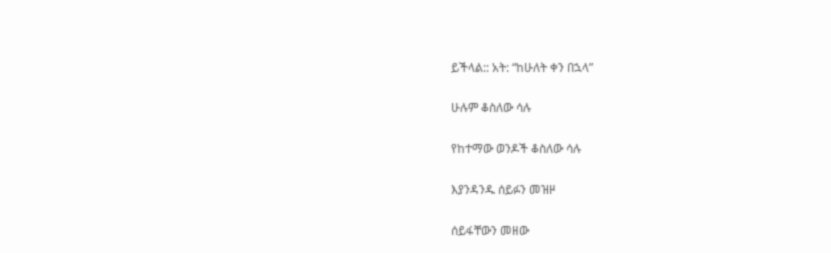ይችላል:: አት: “ከሁለት ቀን በኋላ”

ሁሉም ቆስለው ሳሉ

የከተማው ወንዶች ቆስለው ሳሉ

እያንዳንዱ ሰይፉን መዝዞ

ሰይፋቸውን መዘው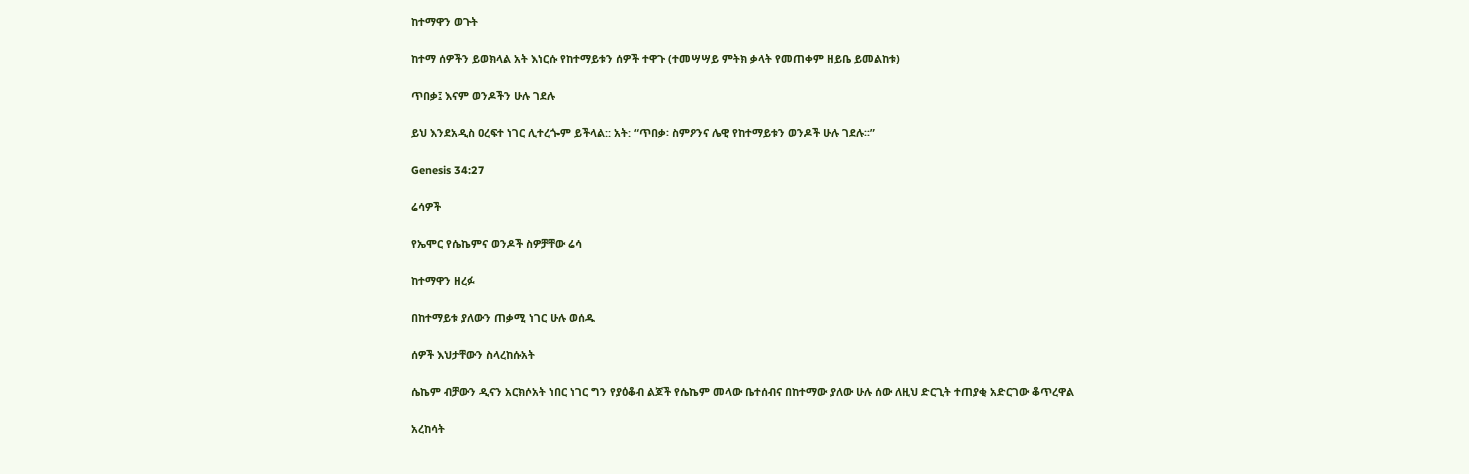ከተማዋን ወጉት

ከተማ ሰዎችን ይወክላል አት እነርሱ የከተማይቱን ሰዎች ተዋጉ (ተመሣሣይ ምትክ ቃላት የመጠቀም ዘይቤ ይመልከቱ)

ጥበቃ፤ እናም ወንዶችን ሁሉ ገደሉ

ይህ እንደአዲስ ዐረፍተ ነገር ሊተረጐም ይችላል:: አት: “ጥበቃ፡ ስምዖንና ሌዊ የከተማይቱን ወንዶች ሁሉ ገደሉ፡፡”

Genesis 34:27

ሬሳዎች

የኤሞር የሴኬምና ወንዶች ስዎቻቸው ሬሳ

ከተማዋን ዘረፉ

በከተማይቱ ያለውን ጠቃሚ ነገር ሁሉ ወሰዱ

ሰዎች እህታቸውን ስላረከሱአት

ሴኬም ብቻውን ዲናን አርክሶአት ነበር ነገር ግን የያዕቆብ ልጆች የሴኬም መላው ቤተሰብና በከተማው ያለው ሁሉ ሰው ለዚህ ድርጊት ተጠያቂ አድርገው ቆጥረዋል

አረከሳት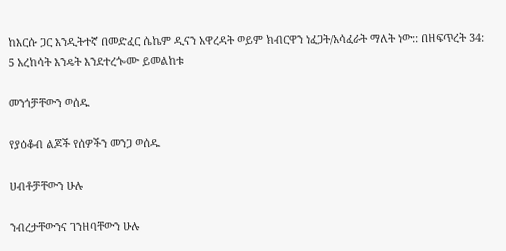ከእርሱ ጋር እንዲትተኛ በመድፈር ሴኬም ዲናን አዋረዳት ወይም ክብርዋን ነፈጋት/አሳፈራት ማለት ነው:: በዘፍጥረት 34: 5 አረከሳት እንዴት እንደተረጐሙ ይመልከቱ

መንጎቻቸውን ወሰዱ

የያዕቆብ ልጆች የሰዎችን መንጋ ወሰዱ

ሀብቶቻቸውን ሁሉ

ንብረታቸውንና ገንዘባቸውን ሁሉ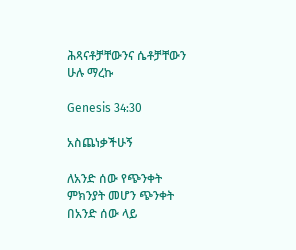ሕጻናቶቻቸውንና ሴቶቻቸውን ሁሉ ማረኩ

Genesis 34:30

አስጨነቃችሁኝ

ለአንድ ሰው የጭንቀት ምክንያት መሆን ጭንቀት በአንድ ሰው ላይ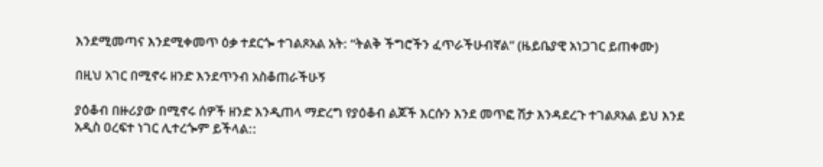እንደሚመጣና እንደሚቀመጥ ዕቃ ተደርጐ ተገልጾአል አት: “ትልቅ ችግሮችን ፈጥራችሁብኛል” (ዜይቤያዊ አነጋገር ይጠቀሙ)

በዚህ አገር በሚኖሩ ዘንድ እንደጥንብ አስቆጠራችሁኝ

ያዕቆብ በዙሪያው በሚኖሩ ሰዎች ዘንድ እንዲጠላ ማድረግ የያዕቆብ ልጆች እርሱን እንደ መጥፎ ሽታ እንዳደረጉ ተገልጾአል ይህ እንደ አዲስ ዐረፍተ ነገር ሊተረጐም ይችላል::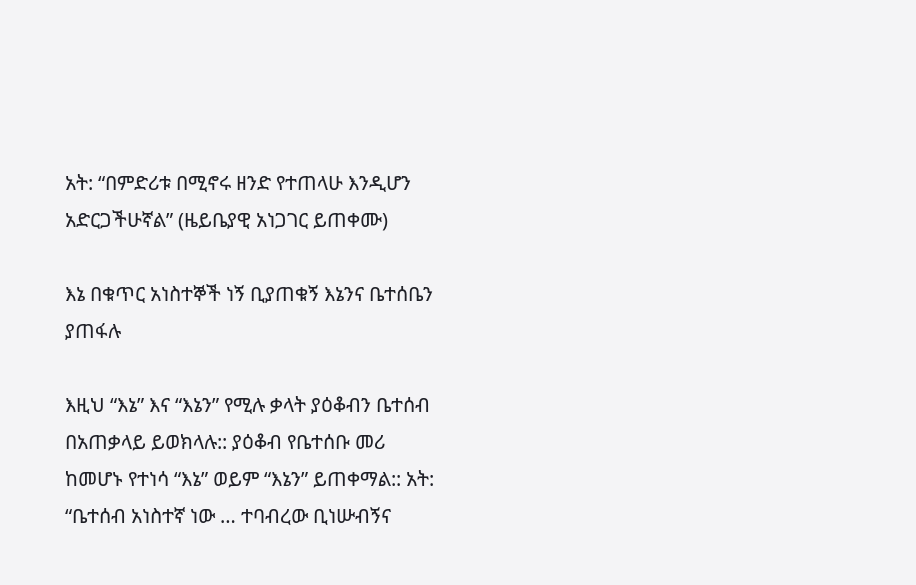አት: “በምድሪቱ በሚኖሩ ዘንድ የተጠላሁ እንዲሆን አድርጋችሁኛል” (ዜይቤያዊ አነጋገር ይጠቀሙ)

እኔ በቁጥር አነስተኞች ነኝ ቢያጠቁኝ እኔንና ቤተሰቤን ያጠፋሉ

እዚህ “እኔ” እና “እኔን” የሚሉ ቃላት ያዕቆብን ቤተሰብ በአጠቃላይ ይወክላሉ:: ያዕቆብ የቤተሰቡ መሪ ከመሆኑ የተነሳ “እኔ” ወይም “እኔን” ይጠቀማል:: አት: “ቤተሰብ አነስተኛ ነው … ተባብረው ቢነሡብኝና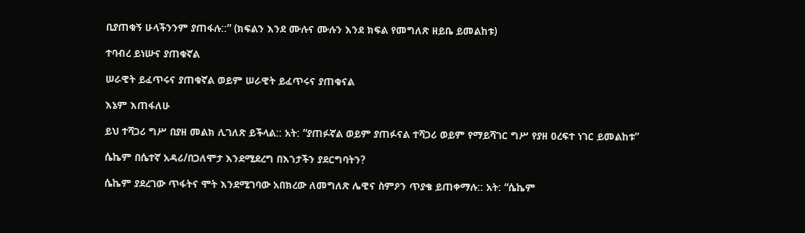ቢያጠቁኝ ሁላችንንም ያጠፋሉ::” (ክፍልን እንደ ሙሉና ሙሉን እንደ ክፍል የመግለጽ ዘይቤ ይመልከቱ)

ተባብረ ይነሡና ያጠቁኛል

ሠራዊት ይፈጥሩና ያጠቁኛል ወይም ሠራዊት ይፈጥሩና ያጠቁናል

እኔም እጠፋለሁ

ይህ ተሻጋሪ ግሥ በያዘ መልክ ሊገለጽ ይችላል:: አት: “ያጠፉኛል ወይም ያጠፉናል ተሻጋሪ ወይም የማይሻገር ግሥ የያዘ ዐረፍተ ነገር ይመልከቱ”

ሴኬም በሴተኛ አዳሪ/በጋለሞታ እንደሚደረግ በእኀታችን ያደርግባትን?

ሴኬም ያደረገው ጥፋትና ሞት እንደሚገባው አበክረው ለመግለጽ ሌዊና ስምዖን ጥያቄ ይጠቀማሉ:: አት: “ሴኬም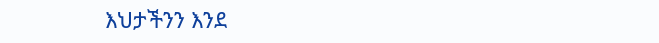እህታችንን እንደ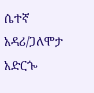ሴተኛ አዳሪ/ጋለሞታ አድርጐ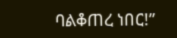ባልቆጠረ ነበር!”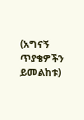(አግናኝ ጥያቄዎችን ይመልከቱ)